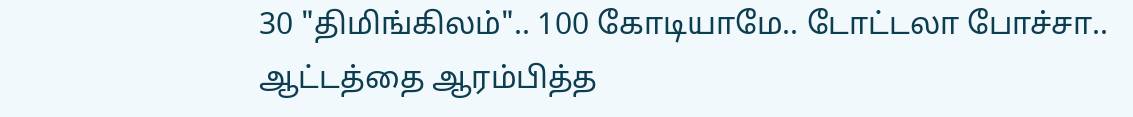30 "திமிங்கிலம்".. 100 கோடியாமே.. டோட்டலா போச்சா.. ஆட்டத்தை ஆரம்பித்த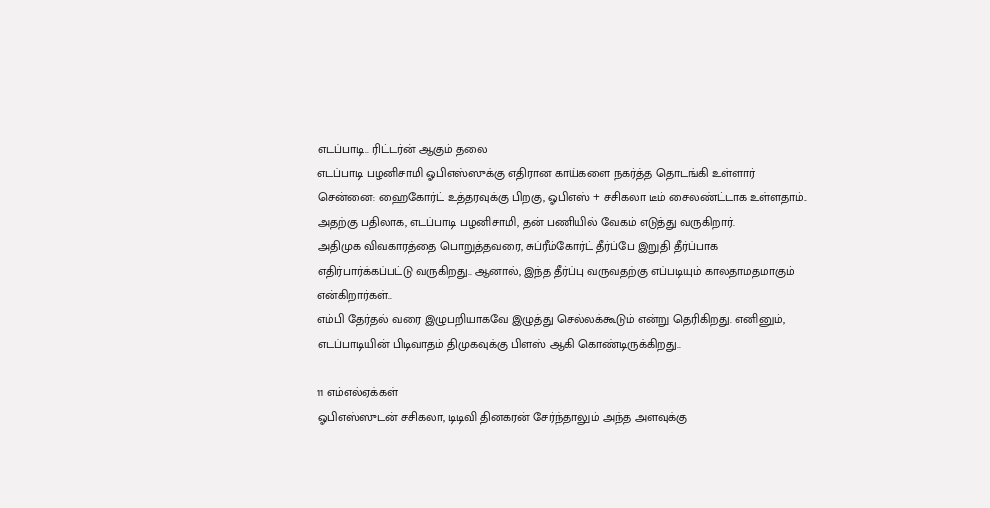எடப்பாடி.. ரிட்டர்ன் ஆகும் தலை
எடப்பாடி பழனிசாமி ஓபிஎஸ்ஸுக்கு எதிரான காய்களை நகர்த்த தொடங்கி உள்ளார்
சென்னை: ஹைகோர்ட் உத்தரவுக்கு பிறகு, ஓபிஎஸ் + சசிகலா டீம் சைலண்ட்டாக உள்ளதாம்.. அதற்கு பதிலாக, எடப்பாடி பழனிசாமி, தன் பணியில் வேகம் எடுத்து வருகிறார்.
அதிமுக விவகாரத்தை பொறுத்தவரை, சுப்ரீம்கோர்ட் தீர்ப்பே இறுதி தீர்ப்பாக எதிர்பார்க்கப்பட்டு வருகிறது.. ஆனால், இந்த தீர்ப்பு வருவதற்கு எப்படியும் காலதாமதமாகும் என்கிறார்கள்..
எம்பி தேர்தல் வரை இழுபறியாகவே இழுத்து செல்லக்கூடும் என்று தெரிகிறது. எனினும், எடப்பாடியின் பிடிவாதம் திமுகவுக்கு பிளஸ் ஆகி கொண்டிருக்கிறது..

11 எம்எல்ஏக்கள்
ஓபிஎஸ்ஸுடன் சசிகலா, டிடிவி தினகரன் சேர்ந்தாலும் அந்த அளவுக்கு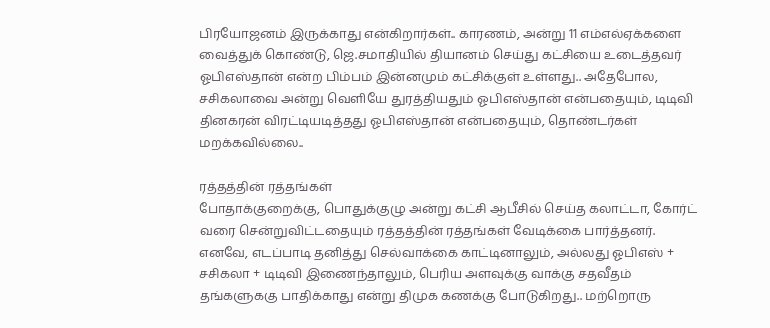பிரயோஜனம் இருக்காது என்கிறார்கள்.. காரணம், அன்று 11 எம்எல்ஏக்களை வைத்துக் கொண்டு, ஜெ.சமாதியில் தியானம் செய்து கட்சியை உடைத்தவர் ஓபிஎஸ்தான் என்ற பிம்பம் இன்னமும் கட்சிக்குள் உள்ளது.. அதேபோல, சசிகலாவை அன்று வெளியே துரத்தியதும் ஓபிஎஸ்தான் என்பதையும், டிடிவி தினகரன் விரட்டியடித்தது ஓபிஎஸ்தான் என்பதையும், தொண்டர்கள் மறக்கவில்லை..

ரத்தத்தின் ரத்தங்கள்
போதாக்குறைக்கு, பொதுக்குழு அன்று கட்சி ஆபீசில் செய்த கலாட்டா, கோர்ட் வரை சென்றுவிட்டதையும் ரத்தத்தின் ரத்தங்கள் வேடிக்கை பார்த்தனர். எனவே, எடப்பாடி தனித்து செல்வாக்கை காட்டினாலும், அல்லது ஓபிஎஸ் + சசிகலா + டிடிவி இணைந்தாலும், பெரிய அளவுக்கு வாக்கு சதவீதம் தங்களுககு பாதிக்காது என்று திமுக கணக்கு போடுகிறது.. மற்றொரு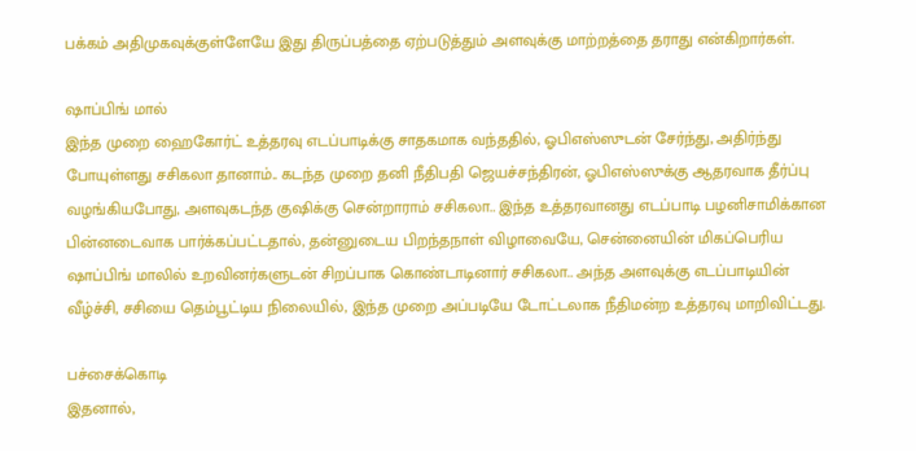பக்கம் அதிமுகவுக்குள்ளேயே இது திருப்பத்தை ஏற்படுத்தும் அளவுக்கு மாற்றத்தை தராது என்கிறார்கள்.

ஷாப்பிங் மால்
இந்த முறை ஹைகோர்ட் உத்தரவு எடப்பாடிக்கு சாதகமாக வந்ததில், ஓபிஎஸ்ஸுடன் சேர்ந்து, அதிர்ந்து போயுள்ளது சசிகலா தானாம்.. கடந்த முறை தனி நீதிபதி ஜெயச்சந்திரன், ஓபிஎஸ்ஸுக்கு ஆதரவாக தீர்ப்பு வழங்கியபோது, அளவுகடந்த குஷிக்கு சென்றாராம் சசிகலா.. இந்த உத்தரவானது எடப்பாடி பழனிசாமிக்கான பின்னடைவாக பார்க்கப்பட்டதால், தன்னுடைய பிறந்தநாள் விழாவையே, சென்னையின் மிகப்பெரிய ஷாப்பிங் மாலில் உறவினர்களுடன் சிறப்பாக கொண்டாடினார் சசிகலா.. அந்த அளவுக்கு எடப்பாடியின் வீழ்ச்சி, சசியை தெம்பூட்டிய நிலையில், இந்த முறை அப்படியே டோட்டலாக நீதிமன்ற உத்தரவு மாறிவிட்டது.

பச்சைக்கொடி
இதனால்,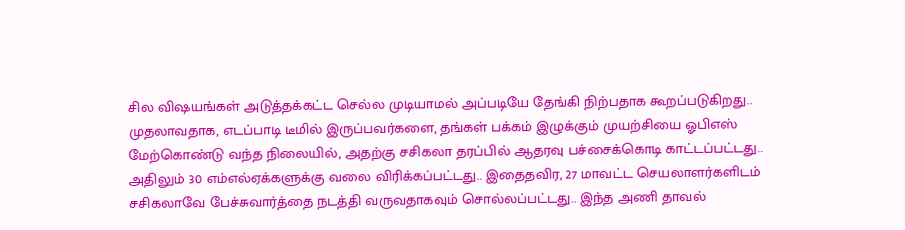சில விஷயங்கள் அடுத்தக்கட்ட செல்ல முடியாமல் அப்படியே தேங்கி நிற்பதாக கூறப்படுகிறது.. முதலாவதாக, எடப்பாடி டீமில் இருப்பவர்களை, தங்கள் பக்கம் இழுக்கும் முயற்சியை ஓபிஎஸ் மேற்கொண்டு வந்த நிலையில், அதற்கு சசிகலா தரப்பில் ஆதரவு பச்சைக்கொடி காட்டப்பட்டது.. அதிலும் 30 எம்எல்ஏக்களுக்கு வலை விரிக்கப்பட்டது.. இதைதவிர, 27 மாவட்ட செயலாளர்களிடம் சசிகலாவே பேச்சுவார்த்தை நடத்தி வருவதாகவும் சொல்லப்பட்டது.. இந்த அணி தாவல்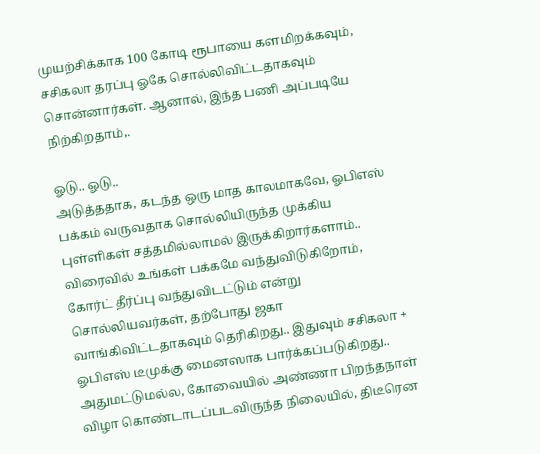முயற்சிக்காக 100 கோடி ரூபாயை களமிறக்கவும், சசிகலா தரப்பு ஓகே சொல்லிவிட்டதாகவும் சொன்னார்கள். ஆனால், இந்த பணி அப்படியே நிற்கிறதாம்,.

ஓடு.. ஓடு..
அடுத்ததாக, கடந்த ஒரு மாத காலமாகவே, ஓபிஎஸ் பக்கம் வருவதாக சொல்லியிருந்த முக்கிய புள்ளிகள் சத்தமில்லாமல் இருக்கிறார்களாம்.. விரைவில் உங்கள் பக்கமே வந்துவிடுகிறோம், கோர்ட் தீர்ப்பு வந்துவிடட்டும் என்று சொல்லியவர்கள், தற்போது ஜகா வாங்கிவிட்டதாகவும் தெரிகிறது.. இதுவும் சசிகலா + ஓபிஎஸ் டீமுக்கு மைனஸாக பார்க்கப்படுகிறது.. அதுமட்டுமல்ல, கோவையில் அண்ணா பிறந்தநாள் விழா கொண்டாடப்படவிருந்த நிலையில், திடீரென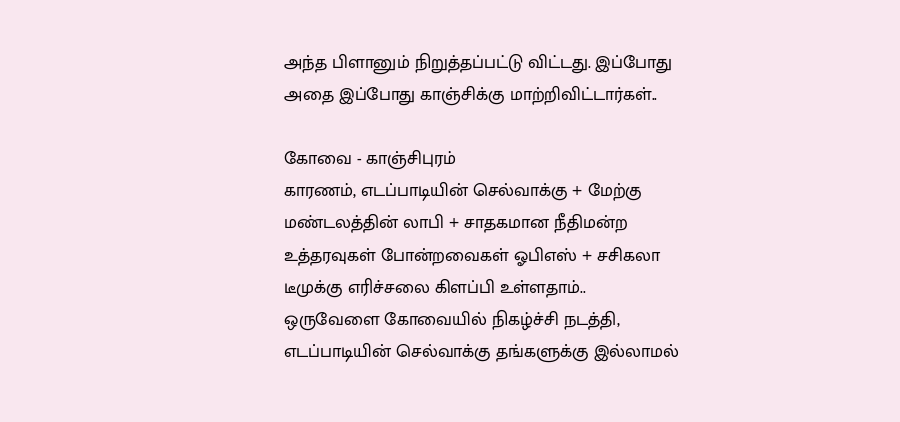அந்த பிளானும் நிறுத்தப்பட்டு விட்டது. இப்போது அதை இப்போது காஞ்சிக்கு மாற்றிவிட்டார்கள்..

கோவை - காஞ்சிபுரம்
காரணம், எடப்பாடியின் செல்வாக்கு + மேற்கு மண்டலத்தின் லாபி + சாதகமான நீதிமன்ற உத்தரவுகள் போன்றவைகள் ஓபிஎஸ் + சசிகலா டீமுக்கு எரிச்சலை கிளப்பி உள்ளதாம்.. ஒருவேளை கோவையில் நிகழ்ச்சி நடத்தி, எடப்பாடியின் செல்வாக்கு தங்களுக்கு இல்லாமல்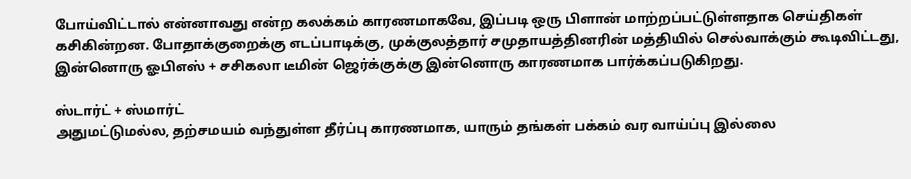போய்விட்டால் என்னாவது என்ற கலக்கம் காரணமாகவே, இப்படி ஒரு பிளான் மாற்றப்பட்டுள்ளதாக செய்திகள் கசிகின்றன. போதாக்குறைக்கு எடப்பாடிக்கு, முக்குலத்தார் சமுதாயத்தினரின் மத்தியில் செல்வாக்கும் கூடிவிட்டது, இன்னொரு ஓபிஎஸ் + சசிகலா டீமின் ஜெர்க்குக்கு இன்னொரு காரணமாக பார்க்கப்படுகிறது.

ஸ்டார்ட் + ஸ்மார்ட்
அதுமட்டுமல்ல, தற்சமயம் வந்துள்ள தீர்ப்பு காரணமாக, யாரும் தங்கள் பக்கம் வர வாய்ப்பு இல்லை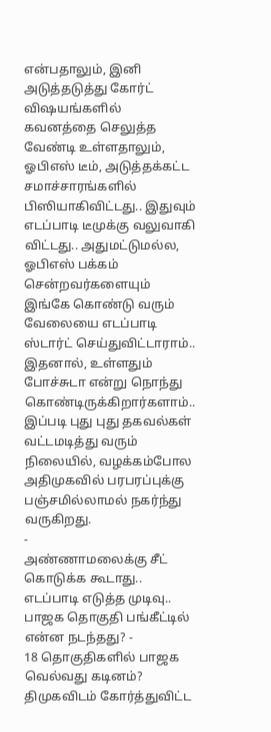என்பதாலும், இனி அடுத்தடுத்து கோர்ட் விஷயங்களில் கவனத்தை செலுத்த வேண்டி உள்ளதாலும், ஓபிஎஸ் டீம், அடுத்தக்கட்ட சமாச்சாரங்களில் பிஸியாகிவிட்டது.. இதுவும் எடப்பாடி டீமுக்கு வலுவாகி விட்டது.. அதுமட்டுமல்ல, ஓபிஎஸ் பக்கம் சென்றவர்களையும் இங்கே கொண்டு வரும் வேலையை எடப்பாடி ஸ்டார்ட் செய்துவிட்டாராம்.. இதனால், உள்ளதும் போச்சுடா என்று நொந்து கொண்டிருக்கிறார்களாம்.. இப்படி புது புது தகவல்கள் வட்டமடித்து வரும் நிலையில், வழக்கம்போல அதிமுகவில் பரபரப்புக்கு பஞ்சமில்லாமல் நகர்ந்து வருகிறது.
-
அண்ணாமலைக்கு சீட் கொடுக்க கூடாது.. எடப்பாடி எடுத்த முடிவு.. பாஜக தொகுதி பங்கீட்டில் என்ன நடந்தது? -
18 தொகுதிகளில் பாஜக வெல்வது கடினம்? திமுகவிடம் கோர்த்துவிட்ட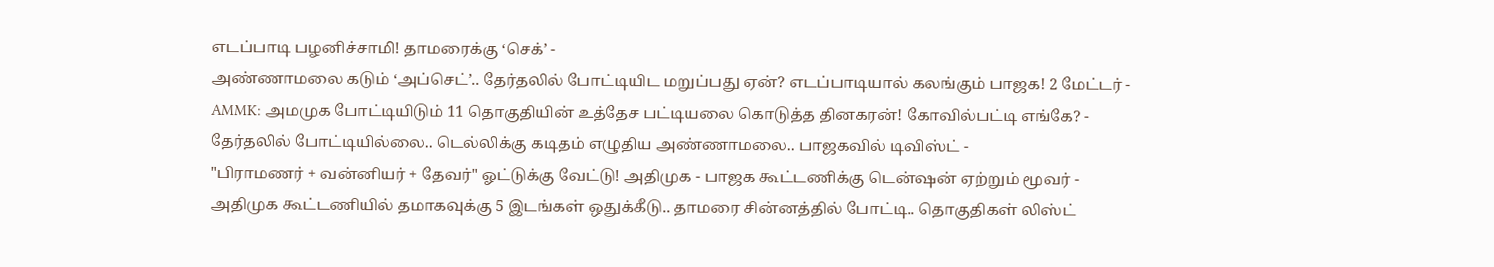எடப்பாடி பழனிச்சாமி! தாமரைக்கு ‘செக்’ -
அண்ணாமலை கடும் ‘அப்செட்’.. தேர்தலில் போட்டியிட மறுப்பது ஏன்? எடப்பாடியால் கலங்கும் பாஜக! 2 மேட்டர் -
AMMK: அமமுக போட்டியிடும் 11 தொகுதியின் உத்தேச பட்டியலை கொடுத்த தினகரன்! கோவில்பட்டி எங்கே? -
தேர்தலில் போட்டியில்லை.. டெல்லிக்கு கடிதம் எழுதிய அண்ணாமலை.. பாஜகவில் டிவிஸ்ட் -
"பிராமணர் + வன்னியர் + தேவர்" ஓட்டுக்கு வேட்டு! அதிமுக - பாஜக கூட்டணிக்கு டென்ஷன் ஏற்றும் மூவர் -
அதிமுக கூட்டணியில் தமாகவுக்கு 5 இடங்கள் ஒதுக்கீடு.. தாமரை சின்னத்தில் போட்டி.. தொகுதிகள் லிஸ்ட்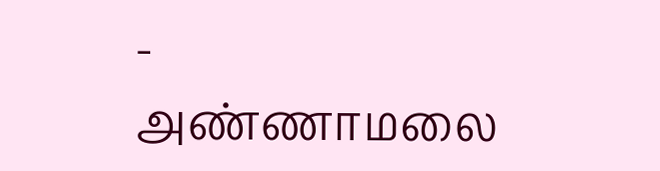-
அண்ணாமலை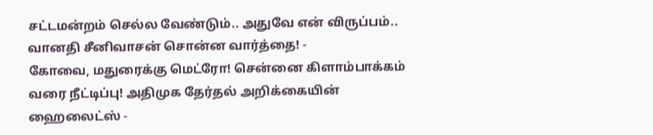சட்டமன்றம் செல்ல வேண்டும்.. அதுவே என் விருப்பம்.. வானதி சீனிவாசன் சொன்ன வார்த்தை! -
கோவை, மதுரைக்கு மெட்ரோ! சென்னை கிளாம்பாக்கம் வரை நீட்டிப்பு! அதிமுக தேர்தல் அறிக்கையின் ஹைலைட்ஸ் -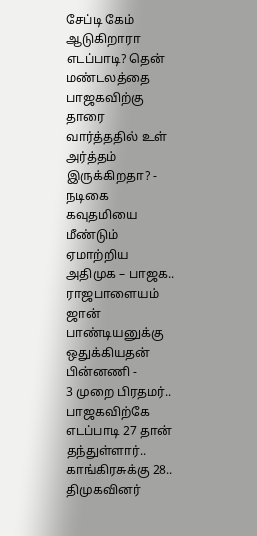சேப்டி கேம் ஆடுகிறாரா எடப்பாடி? தென் மண்டலத்தை பாஜகவிற்கு தாரை வார்த்ததில் உள் அர்த்தம் இருக்கிறதா? -
நடிகை கவுதமியை மீண்டும் ஏமாற்றிய அதிமுக – பாஜக.. ராஜபாளையம் ஜான் பாண்டியனுக்கு ஒதுக்கியதன் பின்னணி -
3 முறை பிரதமர்.. பாஜகவிற்கே எடப்பாடி 27 தான் தந்துள்ளார்.. காங்கிரசுக்கு 28.. திமுகவினர்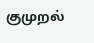குமுறல்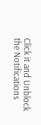Click it and Unblock the Notifications